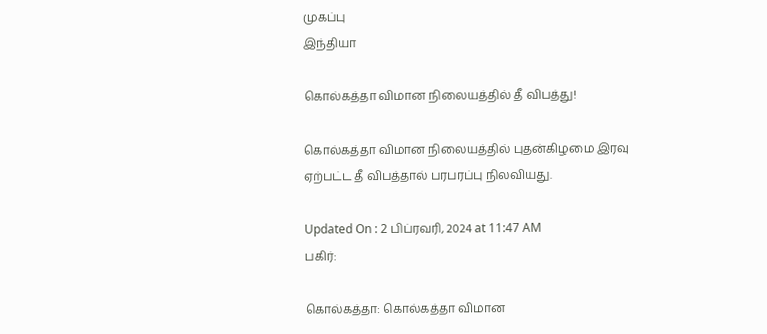முகப்பு
இந்தியா

கொல்கத்தா விமான நிலையத்தில் தீ விபத்து!

கொல்கத்தா விமான நிலையத்தில் புதன்கிழமை இரவு ஏற்பட்ட தீ விபத்தால் பரபரப்பு நிலவியது.

Updated On : 2 பிப்ரவரி, 2024 at 11:47 AM
பகிர்:

கொல்கத்தா: கொல்கத்தா விமான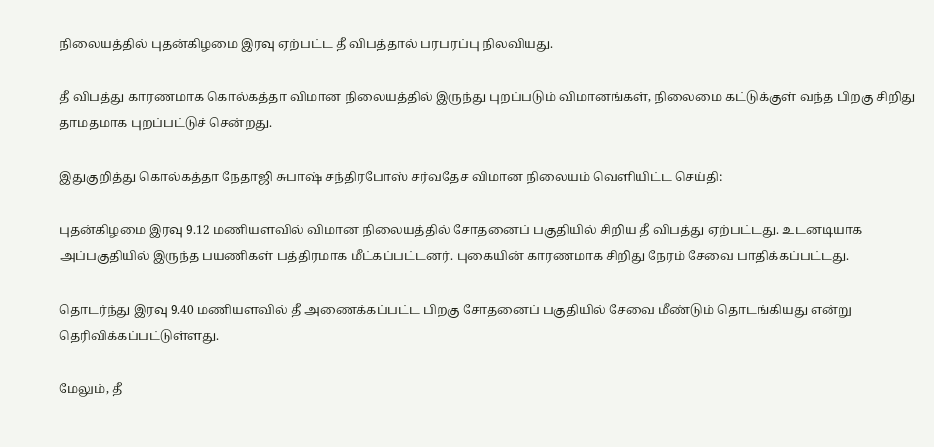நிலையத்தில் புதன்கிழமை இரவு ஏற்பட்ட தீ விபத்தால் பரபரப்பு நிலவியது.

தீ விபத்து காரணமாக கொல்கத்தா விமான நிலையத்தில் இருந்து புறப்படும் விமானங்கள், நிலைமை கட்டுக்குள் வந்த பிறகு சிறிது தாமதமாக புறப்பட்டுச் சென்றது.

இதுகுறித்து கொல்கத்தா நேதாஜி சுபாஷ் சந்திரபோஸ் சர்வதேச விமான நிலையம் வெளியிட்ட செய்தி:

புதன்கிழமை இரவு 9.12 மணியளவில் விமான நிலையத்தில் சோதனைப் பகுதியில் சிறிய தீ விபத்து ஏற்பட்டது. உடனடியாக அப்பகுதியில் இருந்த பயணிகள் பத்திரமாக மீட்கப்பட்டனர். புகையின் காரணமாக சிறிது நேரம் சேவை பாதிக்கப்பட்டது.

தொடர்ந்து இரவு 9.40 மணியளவில் தீ அணைக்கப்பட்ட பிறகு சோதனைப் பகுதியில் சேவை மீண்டும் தொடங்கியது என்று தெரிவிக்கப்பட்டுள்ளது.

மேலும், தீ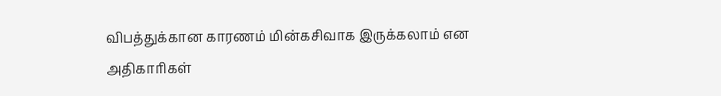விபத்துக்கான காரணம் மின்கசிவாக இருக்கலாம் என அதிகாரிகள்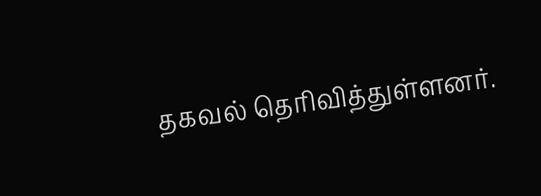தகவல் தெரிவித்துள்ளனர்.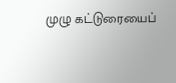முழு கட்டுரையைப்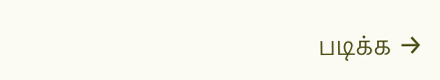படிக்க →